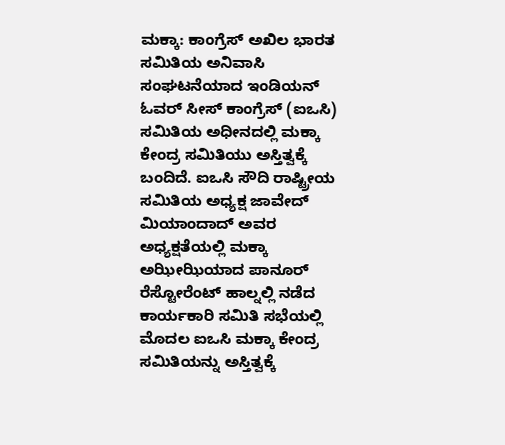ಮಕ್ಕಾ: ಕಾಂಗ್ರೆಸ್ ಅಖಿಲ ಭಾರತ ಸಮಿತಿಯ ಅನಿವಾಸಿ ಸಂಘಟನೆಯಾದ ಇಂಡಿಯನ್ ಓವರ್ ಸೀಸ್ ಕಾಂಗ್ರೆಸ್ (ಐಒಸಿ) ಸಮಿತಿಯ ಅಧೀನದಲ್ಲಿ ಮಕ್ಕಾ ಕೇಂದ್ರ ಸಮಿತಿಯು ಅಸ್ತಿತ್ವಕ್ಕೆ ಬಂದಿದೆ. ಐಒಸಿ ಸೌದಿ ರಾಷ್ಟ್ರೀಯ ಸಮಿತಿಯ ಅಧ್ಯಕ್ಷ ಜಾವೇದ್ ಮಿಯಾಂದಾದ್ ಅವರ ಅಧ್ಯಕ್ಷತೆಯಲ್ಲಿ ಮಕ್ಕಾ ಅಝೀಝಿಯಾದ ಪಾನೂರ್ ರೆಸ್ಟೋರೆಂಟ್ ಹಾಲ್ನಲ್ಲಿ ನಡೆದ ಕಾರ್ಯಕಾರಿ ಸಮಿತಿ ಸಭೆಯಲ್ಲಿ ಮೊದಲ ಐಒಸಿ ಮಕ್ಕಾ ಕೇಂದ್ರ ಸಮಿತಿಯನ್ನು ಅಸ್ತಿತ್ವಕ್ಕೆ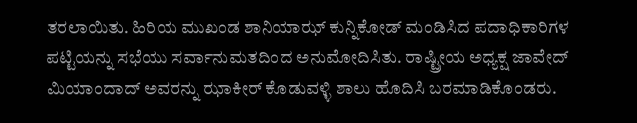ತರಲಾಯಿತು. ಹಿರಿಯ ಮುಖಂಡ ಶಾನಿಯಾಝ್ ಕುನ್ನಿಕೋಡ್ ಮಂಡಿಸಿದ ಪದಾಧಿಕಾರಿಗಳ ಪಟ್ಟಿಯನ್ನು ಸಭೆಯು ಸರ್ವಾನುಮತದಿಂದ ಅನುಮೋದಿಸಿತು. ರಾಷ್ಟ್ರೀಯ ಅಧ್ಯಕ್ಷ ಜಾವೇದ್ ಮಿಯಾಂದಾದ್ ಅವರನ್ನು ಝಾಕೀರ್ ಕೊಡುವಳ್ಳಿ ಶಾಲು ಹೊದಿಸಿ ಬರಮಾಡಿಕೊಂಡರು.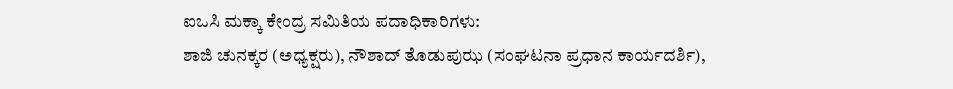ಐಒಸಿ ಮಕ್ಕಾ ಕೇಂದ್ರ ಸಮಿತಿಯ ಪದಾಧಿಕಾರಿಗಳು:
ಶಾಜಿ ಚುನಕ್ಕರ (ಅಧ್ಯಕ್ಷರು), ನೌಶಾದ್ ತೊಡುಪುಝ (ಸಂಘಟನಾ ಪ್ರಧಾನ ಕಾರ್ಯದರ್ಶಿ),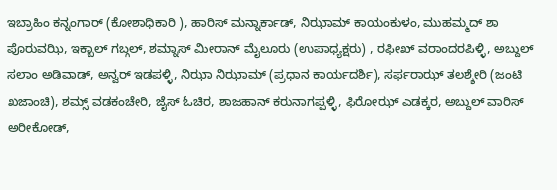ಇಬ್ರಾಹಿಂ ಕನ್ನಂಗಾರ್ (ಕೋಶಾಧಿಕಾರಿ ), ಹಾರಿಸ್ ಮನ್ನಾರ್ಕಾಡ್, ನಿಝಾಮ್ ಕಾಯಂಕುಳಂ, ಮುಹಮ್ಮದ್ ಶಾ ಪೊರುವಝಿ, ಇಕ್ಬಾಲ್ ಗಬ್ಗಲ್, ಶಮ್ನಾಸ್ ಮೀರಾನ್ ಮೈಲೂರು (ಉಪಾಧ್ಯಕ್ಷರು) , ರಫೀಖ್ ವರಾಂದರಪಿಳ್ಳಿ, ಅಬ್ದುಲ್ ಸಲಾಂ ಅಡಿವಾಡ್, ಅನ್ವರ್ ಇಡಪಳ್ಳಿ, ನಿಝಾ ನಿಝಾಮ್ (ಪ್ರಧಾನ ಕಾರ್ಯದರ್ಶಿ), ಸರ್ಫರಾಝ್ ತಲಶ್ಶೇರಿ (ಜಂಟಿ ಖಜಾಂಚಿ), ಶಮ್ಸ್ ವಡಕಂಚೇರಿ, ಜೈಸ್ ಓಚಿರ, ಶಾಜಹಾನ್ ಕರುನಾಗಪ್ಪಳ್ಳಿ, ಫಿರೋಝ್ ಎಡಕ್ಕರ, ಅಬ್ದುಲ್ ವಾರಿಸ್ ಅರೀಕೋಡ್,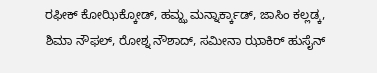ರಫೀಕ್ ಕೋಝಿಕ್ಕೋಡ್, ಹಮ್ಝ ಮನ್ನಾರ್ಕ್ಕಾಡ್, ಜಾಸಿಂ ಕಲ್ಲಡ್ಕ, ಶಿಮಾ ನೌಫಲ್, ರೋಶ್ನ ನೌಶಾದ್, ಸಮೀನಾ ಝಾಕಿರ್ ಹುಸೈನ್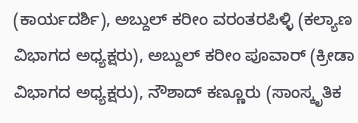(ಕಾರ್ಯದರ್ಶಿ), ಅಬ್ದುಲ್ ಕರೀಂ ವರಂತರಪಿಳ್ಳಿ (ಕಲ್ಯಾಣ ವಿಭಾಗದ ಅಧ್ಯಕ್ಷರು), ಅಬ್ದುಲ್ ಕರೀಂ ಪೂವಾರ್ (ಕ್ರೀಡಾ ವಿಭಾಗದ ಅಧ್ಯಕ್ಷರು), ನೌಶಾದ್ ಕಣ್ಣೂರು (ಸಾಂಸ್ಕೃತಿಕ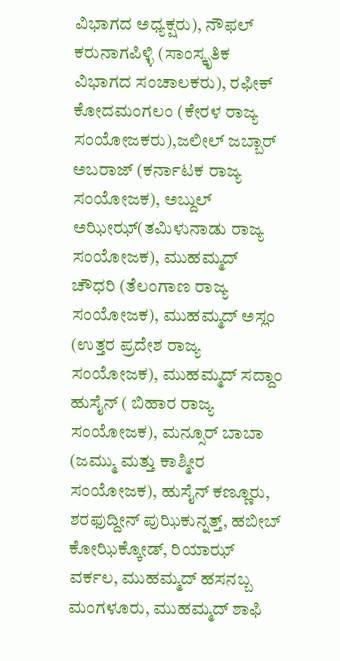ವಿಭಾಗದ ಅಧ್ಯಕ್ಷರು), ನೌಫಲ್ ಕರುನಾಗಪಿಳ್ಳಿ (ಸಾಂಸ್ಕೃತಿಕ ವಿಭಾಗದ ಸಂಚಾಲಕರು), ರಫೀಕ್ ಕೋದಮಂಗಲಂ (ಕೇರಳ ರಾಜ್ಯ ಸಂಯೋಜಕರು),ಜಲೀಲ್ ಜಬ್ಬಾರ್ ಅಬರಾಜ್ (ಕರ್ನಾಟಕ ರಾಜ್ಯ ಸಂಯೋಜಕ), ಅಬ್ದುಲ್ ಅಝೀಝ್(ತಮಿಳುನಾಡು ರಾಜ್ಯ ಸಂಯೋಜಕ), ಮುಹಮ್ಮದ್ ಚೌಧರಿ (ತೆಲಂಗಾಣ ರಾಜ್ಯ ಸಂಯೋಜಕ), ಮುಹಮ್ಮದ್ ಅಸ್ಲಂ (ಉತ್ತರ ಪ್ರದೇಶ ರಾಜ್ಯ ಸಂಯೋಜಕ), ಮುಹಮ್ಮದ್ ಸದ್ದಾಂ ಹುಸೈನ್ ( ಬಿಹಾರ ರಾಜ್ಯ ಸಂಯೋಜಕ), ಮನ್ಸೂರ್ ಬಾಬಾ (ಜಮ್ಮು ಮತ್ತು ಕಾಶ್ಮೀರ ಸಂಯೋಜಕ), ಹುಸೈನ್ ಕಣ್ಣೂರು, ಶರಫುದ್ದೀನ್ ಪುಝಿಕುನ್ನತ್ತ್, ಹಬೀಬ್ ಕೋಝಿಕ್ಕೋಡ್, ರಿಯಾಝ್ ವರ್ಕಲ, ಮುಹಮ್ಮದ್ ಹಸನಬ್ಬ ಮಂಗಳೂರು, ಮುಹಮ್ಮದ್ ಶಾಫಿ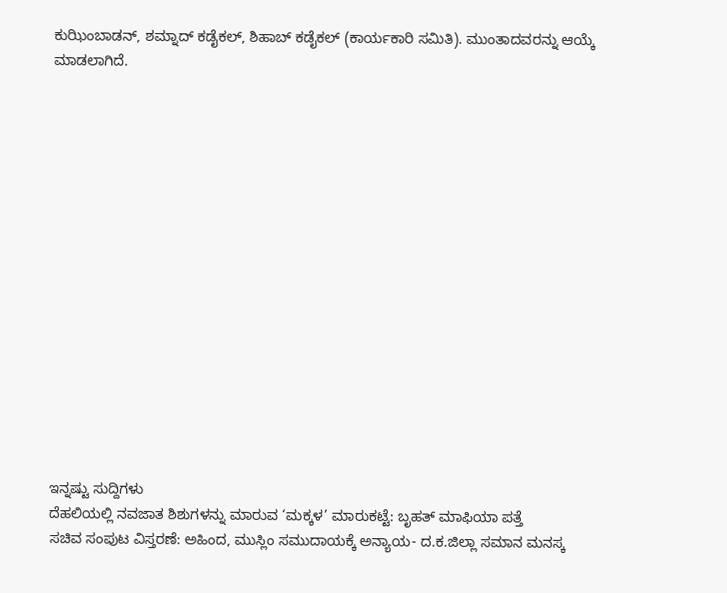ಕುಝಿಂಬಾಡನ್, ಶಮ್ನಾದ್ ಕಡೈಕಲ್, ಶಿಹಾಬ್ ಕಡೈಕಲ್ (ಕಾರ್ಯಕಾರಿ ಸಮಿತಿ). ಮುಂತಾದವರನ್ನು ಆಯ್ಕೆ ಮಾಡಲಾಗಿದೆ.
















ಇನ್ನಷ್ಟು ಸುದ್ದಿಗಳು
ದೆಹಲಿಯಲ್ಲಿ ನವಜಾತ ಶಿಶುಗಳನ್ನು ಮಾರುವ ‘ಮಕ್ಕಳ’ ಮಾರುಕಟ್ಟೆ: ಬೃಹತ್ ಮಾಫಿಯಾ ಪತ್ತೆ
ಸಚಿವ ಸಂಪುಟ ವಿಸ್ತರಣೆ: ಅಹಿಂದ, ಮುಸ್ಲಿಂ ಸಮುದಾಯಕ್ಕೆ ಅನ್ಯಾಯ- ದ.ಕ.ಜಿಲ್ಲಾ ಸಮಾನ ಮನಸ್ಕ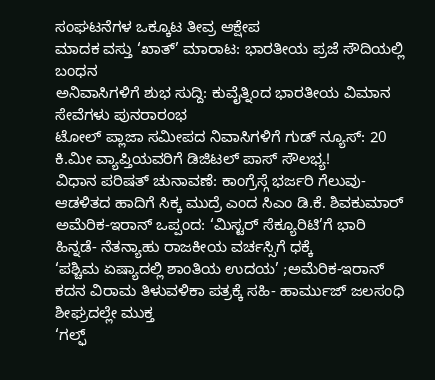ಸಂಘಟನೆಗಳ ಒಕ್ಕೂಟ ತೀವ್ರ ಆಕ್ಷೇಪ
ಮಾದಕ ವಸ್ತು ‘ಖಾತ್’ ಮಾರಾಟ: ಭಾರತೀಯ ಪ್ರಜೆ ಸೌದಿಯಲ್ಲಿ ಬಂಧನ
ಅನಿವಾಸಿಗಳಿಗೆ ಶುಭ ಸುದ್ದಿ: ಕುವೈತ್ನಿಂದ ಭಾರತೀಯ ವಿಮಾನ ಸೇವೆಗಳು ಪುನರಾರಂಭ
ಟೋಲ್ ಪ್ಲಾಜಾ ಸಮೀಪದ ನಿವಾಸಿಗಳಿಗೆ ಗುಡ್ ನ್ಯೂಸ್: 20 ಕಿ.ಮೀ ವ್ಯಾಪ್ತಿಯವರಿಗೆ ಡಿಜಿಟಲ್ ಪಾಸ್ ಸೌಲಭ್ಯ!
ವಿಧಾನ ಪರಿಷತ್ ಚುನಾವಣೆ: ಕಾಂಗ್ರೆಸ್ಗೆ ಭರ್ಜರಿ ಗೆಲುವು- ಆಡಳಿತದ ಹಾದಿಗೆ ಸಿಕ್ಕ ಮುದ್ರೆ ಎಂದ ಸಿಎಂ ಡಿ.ಕೆ. ಶಿವಕುಮಾರ್
ಅಮೆರಿಕ-ಇರಾನ್ ಒಪ್ಪಂದ: ‘ಮಿಸ್ಟರ್ ಸೆಕ್ಯೂರಿಟಿ’ಗೆ ಭಾರಿ ಹಿನ್ನಡೆ- ನೆತನ್ಯಾಹು ರಾಜಕೀಯ ವರ್ಚಸ್ಸಿಗೆ ಧಕ್ಕೆ
‘ಪಶ್ಚಿಮ ಏಷ್ಯಾದಲ್ಲಿ ಶಾಂತಿಯ ಉದಯ’ ;ಅಮೆರಿಕ-ಇರಾನ್ ಕದನ ವಿರಾಮ ತಿಳುವಳಿಕಾ ಪತ್ರಕ್ಕೆ ಸಹಿ- ಹಾರ್ಮುಜ್ ಜಲಸಂಧಿ ಶೀಘ್ರದಲ್ಲೇ ಮುಕ್ತ
‘ಗಲ್ಫ್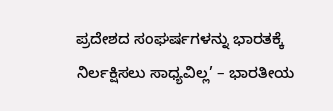ಪ್ರದೇಶದ ಸಂಘರ್ಷಗಳನ್ನು ಭಾರತಕ್ಕೆ ನಿರ್ಲಕ್ಷಿಸಲು ಸಾಧ್ಯವಿಲ್ಲ’ – ಭಾರತೀಯ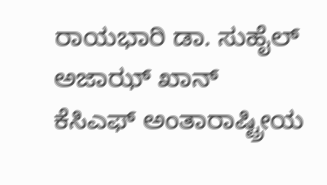ರಾಯಭಾರಿ ಡಾ. ಸುಹೈಲ್ ಅಜಾಝ್ ಖಾನ್
ಕೆಸಿಎಫ್ ಅಂತಾರಾಷ್ಟ್ರೀಯ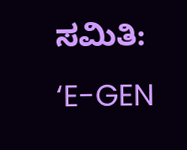ಸಮಿತಿ: ‘E-GEN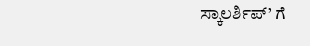ಸ್ಕಾಲರ್ಶಿಪ್’ ಗೆ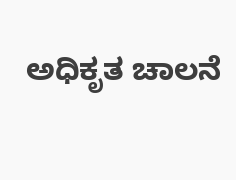ಅಧಿಕೃತ ಚಾಲನೆ